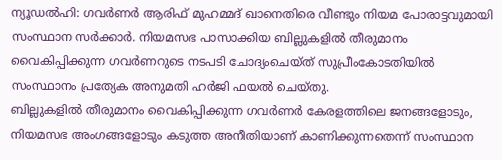ന്യൂഡൽഹി: ഗവർണർ ആരിഫ് മുഹമ്മദ് ഖാനെതിരെ വീണ്ടും നിയമ പോരാട്ടവുമായി സംസ്ഥാന സർക്കാർ. നിയമസഭ പാസാക്കിയ ബില്ലുകളിൽ തീരുമാനം വൈകിപ്പിക്കുന്ന ഗവർണറുടെ നടപടി ചോദ്യംചെയ്ത് സുപ്രീംകോടതിയിൽ സംസ്ഥാനം പ്രത്യേക അനുമതി ഹർജി ഫയൽ ചെയ്തു.
ബില്ലുകളിൽ തീരുമാനം വൈകിപ്പിക്കുന്ന ഗവർണർ കേരളത്തിലെ ജനങ്ങളോടും, നിയമസഭ അംഗങ്ങളോടും കടുത്ത അനീതിയാണ് കാണിക്കുന്നതെന്ന് സംസ്ഥാന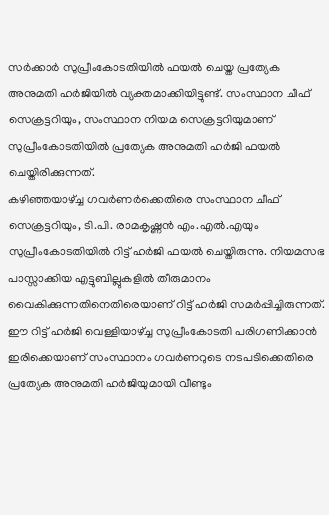സർക്കാർ സുപ്രീംകോടതിയിൽ ഫയൽ ചെയ്ത പ്രത്യേക അനുമതി ഹർജിയിൽ വ്യക്തമാക്കിയിട്ടുണ്ട്. സംസ്ഥാന ചീഫ് സെക്രട്ടറിയും, സംസ്ഥാന നിയമ സെക്രട്ടറിയുമാണ് സുപ്രീംകോടതിയിൽ പ്രത്യേക അനുമതി ഹർജി ഫയൽ ചെയ്തിരിക്കുന്നത്.
കഴിഞ്ഞയാഴ്ച്ച ഗവർണർക്കെതിരെ സംസ്ഥാന ചീഫ് സെക്രട്ടറിയും, ടി.പി. രാമകൃഷ്ണൻ എം.എൽ.എയും സുപ്രീംകോടതിയിൽ റിട്ട് ഹർജി ഫയൽ ചെയ്തിരുന്നു. നിയമസഭ പാസ്സാക്കിയ എട്ടുബില്ലുകളിൽ തീരുമാനം വൈകിക്കുന്നതിനെതിരെയാണ് റിട്ട് ഹർജി സമർപ്പിച്ചിരുന്നത്. ഈ റിട്ട് ഹർജി വെള്ളിയാഴ്ച്ച സുപ്രീംകോടതി പരിഗണിക്കാൻ ഇരിക്കെയാണ് സംസ്ഥാനം ഗവർണറുടെ നടപടിക്കെതിരെ പ്രത്യേക അനുമതി ഹർജിയുമായി വീണ്ടും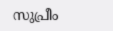സുപ്രീം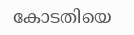കോടതിയെ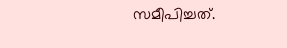സമീപിച്ചത്.